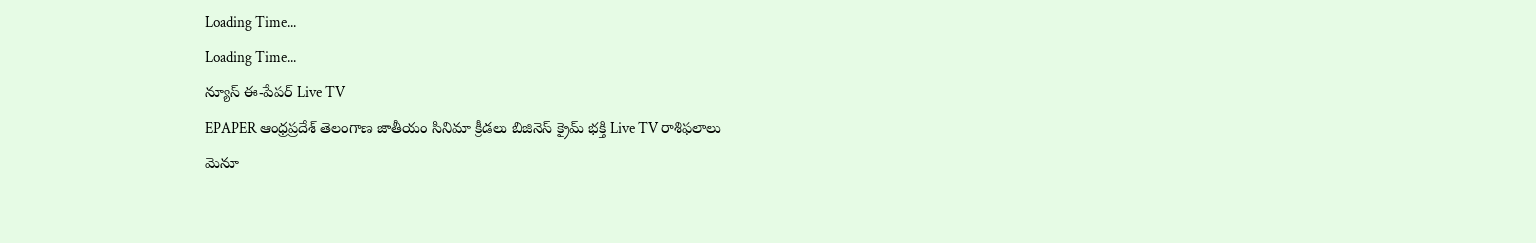Loading Time...
Loading Time...
న్యూస్ ఈ-పేపర్ Live TV
EPAPER ఆంధ్రప్రదేశ్ తెలంగాణ జాతీయం సినిమా క్రీడలు బిజినెస్ క్రైమ్ భక్తి Live TV రాశిఫలాలు
మెనూ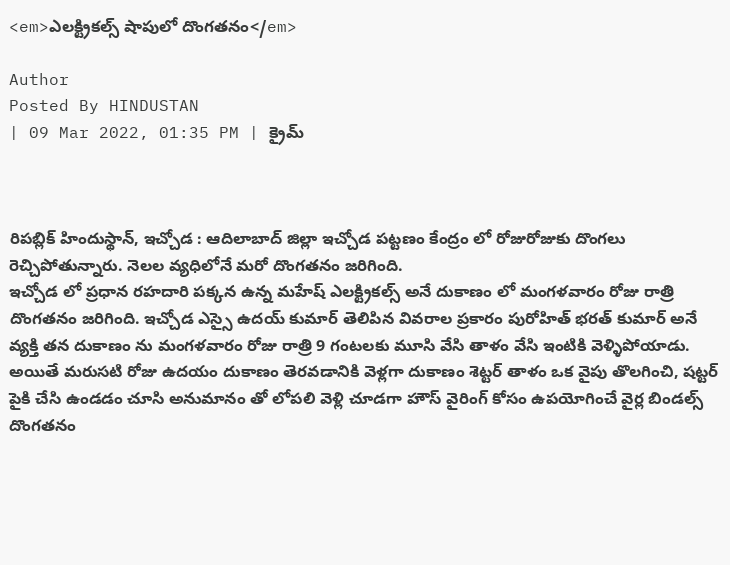<em>ఎలక్ట్రికల్స్ షాపులో దొంగతనం</em>

Author
Posted By HINDUSTAN
| 09 Mar 2022, 01:35 PM | క్రైమ్



రిపబ్లిక్ హిందుస్థాన్, ఇచ్చోడ : ఆదిలాబాద్ జిల్లా ఇచ్చోడ పట్టణం కేంద్రం లో రోజురోజుకు దొంగలు రెచ్చిపోతున్నారు. నెలల వ్యధిలోనే మరో దొంగతనం జరిగింది.
ఇచ్చోడ లో ప్రధాన రహదారి పక్కన ఉన్న మహేష్ ఎలక్ట్రికల్స్ అనే దుకాణం లో మంగళవారం రోజు రాత్రి దొంగతనం జరిగింది. ఇచ్చోడ ఎస్సై ఉదయ్ కుమార్ తెలిపిన వివరాల ప్రకారం పురోహిత్ భరత్ కుమార్ అనే వ్యక్తి తన దుకాణం ను మంగళవారం రోజు రాత్రి 9 గంటలకు మూసి వేసి తాళం వేసి ఇంటికి వెళ్ళిపోయాడు. అయితే మరుసటి రోజు ఉదయం దుకాణం తెరవడానికి వెళ్లగా దుకాణం శెట్టర్ తాళం ఒక వైపు తొలగించి, షట్టర్ పైకి చేసి ఉండడం చూసి అనుమానం తో లోపలి వెళ్లి చూడగా హౌస్ వైరింగ్ కోసం ఉపయోగించే వైర్ల బిండల్స్ దొంగతనం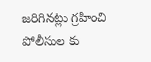జరిగినట్లు గ్రహించి పోలీసుల కు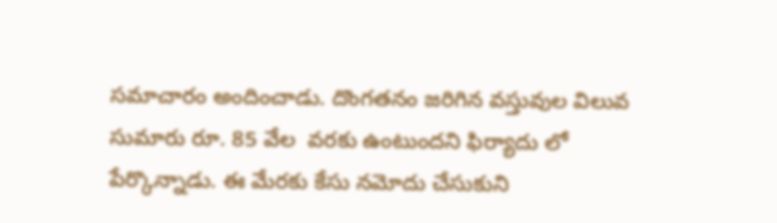సమాచారం అందించాడు. దొంగతనం జరిగిన వస్తువుల విలువ సుమారు రూ. 85 వేల  వరకు ఉంటుందని ఫిర్యాదు లో పేర్కొన్నాడు. ఈ మేరకు కేసు నమోదు చేసుకుని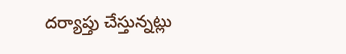దర్యాప్తు చేస్తున్నట్లు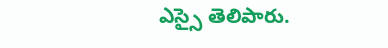ఎస్సై తెలిపారు.